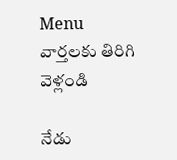Menu
వార్తలకు తిరిగి వెళ్లండి

నేడు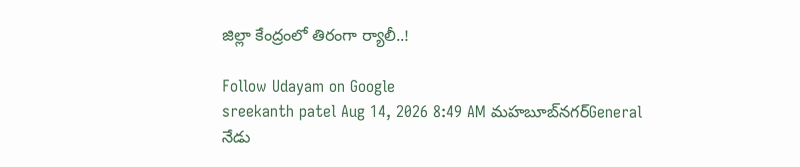జిల్లా కేంద్రంలో తిరంగా ర్యాలీ..!

Follow Udayam on Google
sreekanth patel Aug 14, 2026 8:49 AM మహబూబ్‌నగర్General
నేడు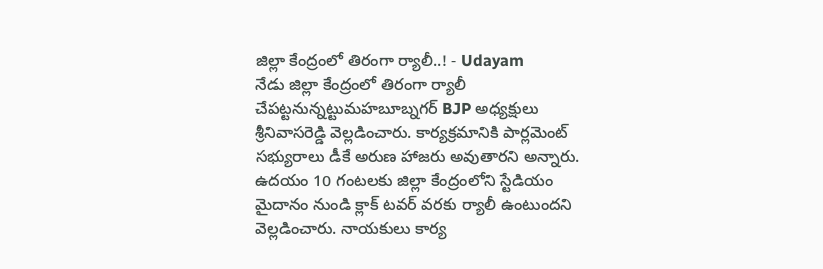జిల్లా కేంద్రంలో తిరంగా ర్యాలీ..! - Udayam
నేడు జిల్లా కేంద్రంలో తిరంగా ర్యాలీ చేపట్టనున్నట్టుమహబూబ్నగర్ BJP అధ్యక్షులు శ్రీనివాసరెడ్డి వెల్లడించారు. కార్యక్రమానికి పార్లమెంట్ సభ్యురాలు డీకే అరుణ హాజరు అవుతారని అన్నారు. ఉదయం 10 గంటలకు జిల్లా కేంద్రంలోని స్టేడియం మైదానం నుండి క్లాక్ టవర్ వరకు ర్యాలీ ఉంటుందని వెల్లడించారు. నాయకులు కార్య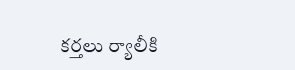కర్తలు ర్యాలీకి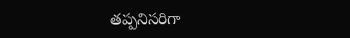తప్పనిసరిగా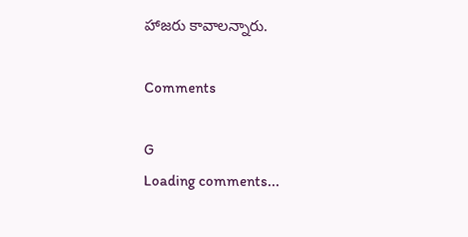హాజరు కావాలన్నారు.

Comments

G
Loading comments...